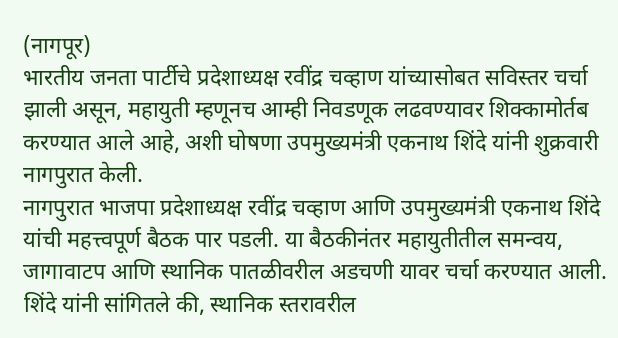(नागपूर)
भारतीय जनता पार्टीचे प्रदेशाध्यक्ष रवींद्र चव्हाण यांच्यासोबत सविस्तर चर्चा झाली असून, महायुती म्हणूनच आम्ही निवडणूक लढवण्यावर शिक्कामोर्तब करण्यात आले आहे, अशी घोषणा उपमुख्यमंत्री एकनाथ शिंदे यांनी शुक्रवारी नागपुरात केली.
नागपुरात भाजपा प्रदेशाध्यक्ष रवींद्र चव्हाण आणि उपमुख्यमंत्री एकनाथ शिंदे यांची महत्त्वपूर्ण बैठक पार पडली. या बैठकीनंतर महायुतीतील समन्वय, जागावाटप आणि स्थानिक पातळीवरील अडचणी यावर चर्चा करण्यात आली. शिंदे यांनी सांगितले की, स्थानिक स्तरावरील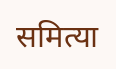समित्या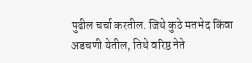पुढील चर्चा करतील. जिथे कुठे मतभेद किंवा अडचणी येतील, तिथे वरिष्ठ नेते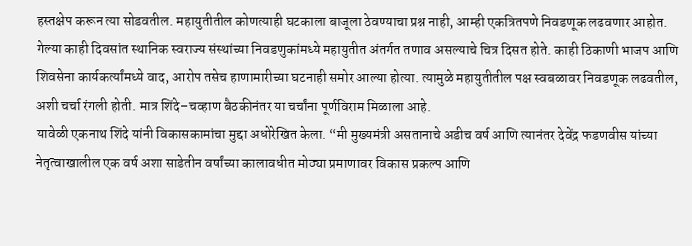हस्तक्षेप करून त्या सोडवतील. महायुतीतील कोणत्याही घटकाला बाजूला ठेवण्याचा प्रश्न नाही, आम्ही एकत्रितपणे निवडणूक लढवणार आहोत.
गेल्या काही दिवसांत स्थानिक स्वराज्य संस्थांच्या निवडणुकांमध्ये महायुतीत अंतर्गत तणाव असल्याचे चित्र दिसत होते. काही ठिकाणी भाजप आणि शिवसेना कार्यकर्त्यांमध्ये वाद, आरोप तसेच हाणामारीच्या घटनाही समोर आल्या होत्या. त्यामुळे महायुतीतील पक्ष स्वबळावर निवडणूक लढवतील, अशी चर्चा रंगली होती. मात्र शिंदे–चव्हाण बैठकीनंतर या चर्चांना पूर्णविराम मिळाला आहे.
यावेळी एकनाथ शिंदे यांनी विकासकामांचा मुद्दा अधोरेखित केला. “मी मुख्यमंत्री असतानाचे अडीच वर्ष आणि त्यानंतर देवेंद्र फडणवीस यांच्या नेतृत्वाखालील एक वर्ष अशा साडेतीन वर्षांच्या कालावधीत मोठ्या प्रमाणावर विकास प्रकल्प आणि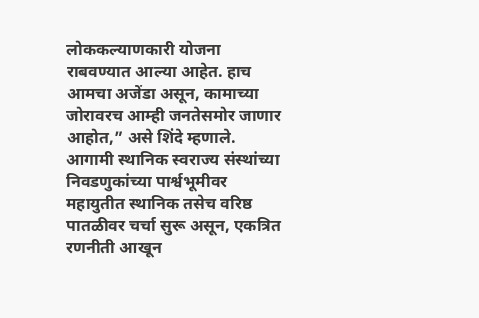लोककल्याणकारी योजना राबवण्यात आल्या आहेत. हाच आमचा अजेंडा असून, कामाच्या जोरावरच आम्ही जनतेसमोर जाणार आहोत,” असे शिंदे म्हणाले.
आगामी स्थानिक स्वराज्य संस्थांच्या निवडणुकांच्या पार्श्वभूमीवर महायुतीत स्थानिक तसेच वरिष्ठ पातळीवर चर्चा सुरू असून, एकत्रित रणनीती आखून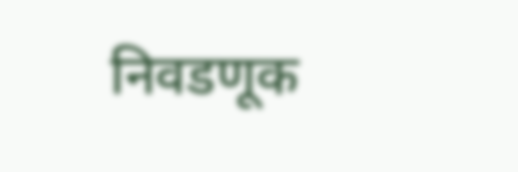निवडणूक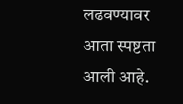लढवण्यावर आता स्पष्टता आली आहे.